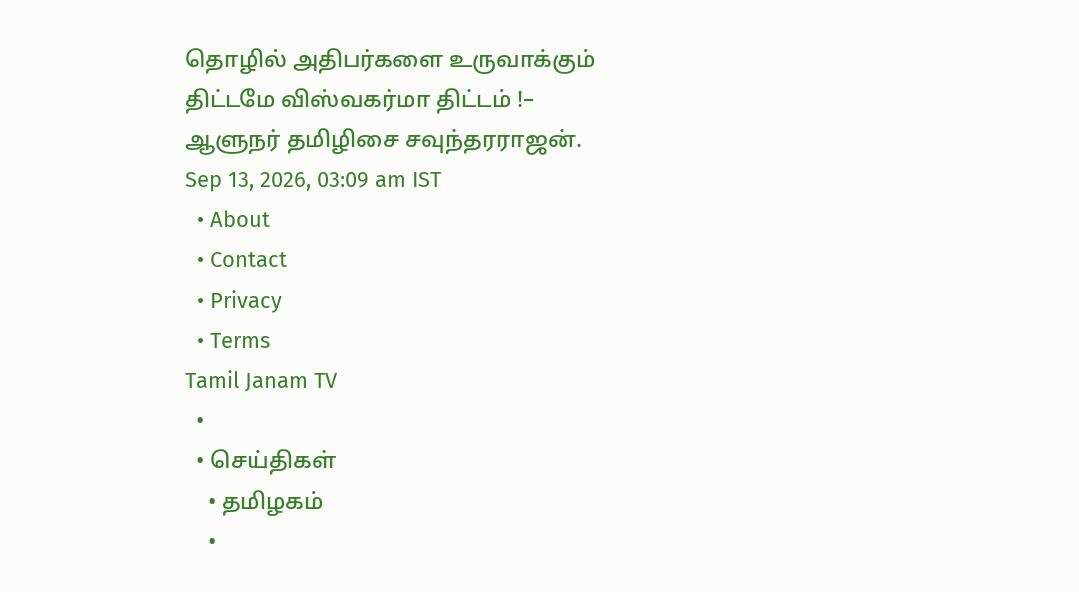தொழில் அதிபர்களை உருவாக்கும் திட்டமே விஸ்வகர்மா திட்டம் !– ஆளுநர் தமிழிசை சவுந்தரராஜன்.
Sep 13, 2026, 03:09 am IST
  • About
  • Contact
  • Privacy
  • Terms
Tamil Janam TV
  •
  • செய்திகள்
    • தமிழகம்
    •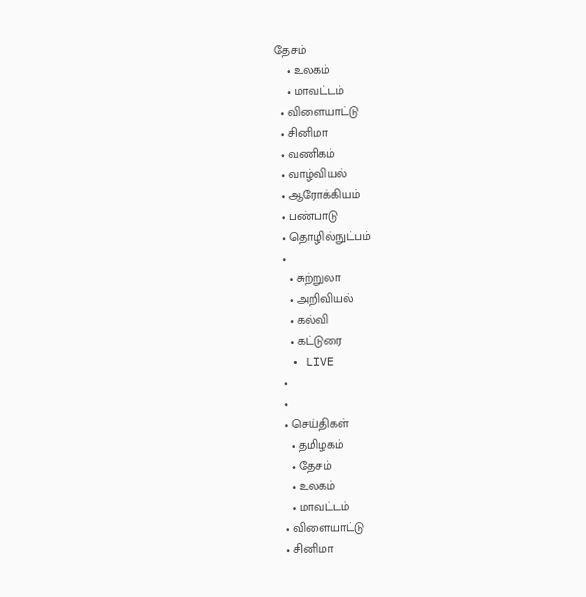தேசம்
    • உலகம்
    • மாவட்டம்
  • விளையாட்டு
  • சினிமா
  • வணிகம்
  • வாழ்வியல்
  • ஆரோக்கியம்
  • பண்பாடு
  • தொழில்நுட்பம்
  •
    • சுற்றுலா
    • அறிவியல்
    • கல்வி
    • கட்டுரை
  • LIVE
  •
  •
  • செய்திகள்
    • தமிழகம்
    • தேசம்
    • உலகம்
    • மாவட்டம்
  • விளையாட்டு
  • சினிமா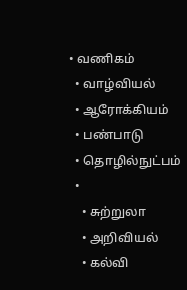• வணிகம்
  • வாழ்வியல்
  • ஆரோக்கியம்
  • பண்பாடு
  • தொழில்நுட்பம்
  •
    • சுற்றுலா
    • அறிவியல்
    • கல்வி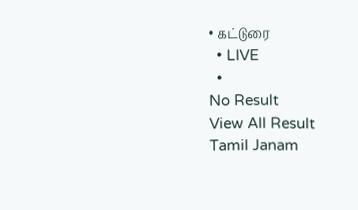• கட்டுரை
  • LIVE
  •
No Result
View All Result
Tamil Janam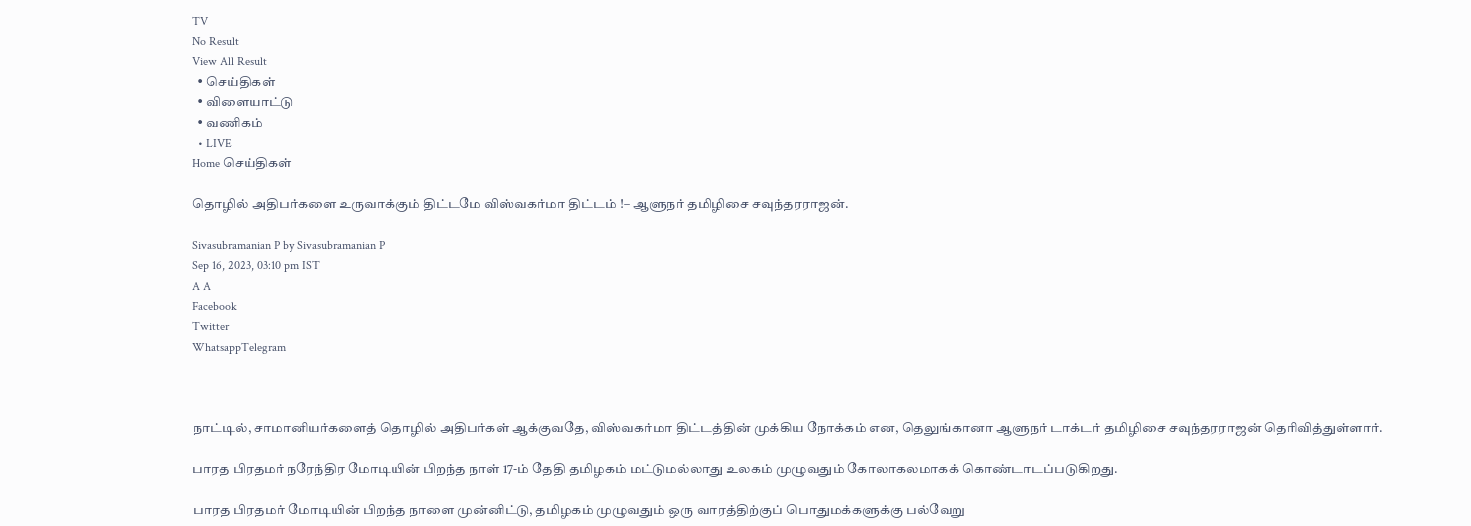TV
No Result
View All Result
  • செய்திகள்
  • விளையாட்டு
  • வணிகம்
  • LIVE
Home செய்திகள்

தொழில் அதிபர்களை உருவாக்கும் திட்டமே விஸ்வகர்மா திட்டம் !– ஆளுநர் தமிழிசை சவுந்தரராஜன்.

Sivasubramanian P by Sivasubramanian P
Sep 16, 2023, 03:10 pm IST
A A
Facebook
Twitter
WhatsappTelegram



நாட்டில், சாமானியர்களைத் தொழில் அதிபர்கள் ஆக்குவதே, விஸ்வகர்மா திட்டத்தின் முக்கிய நோக்கம் என, தெலுங்கானா ஆளுநர் டாக்டர் தமிழிசை சவுந்தரராஜன் தெரிவித்துள்ளார்.

பாரத பிரதமர் நரேந்திர மோடியின் பிறந்த நாள் 17-ம் தேதி தமிழகம் மட்டுமல்லாது உலகம் முழுவதும் கோலாகலமாகக் கொண்டாடப்படுகிறது.

பாரத பிரதமர் மோடியின் பிறந்த நாளை முன்னிட்டு, தமிழகம் முழுவதும் ஒரு வாரத்திற்குப் பொதுமக்களுக்கு பல்வேறு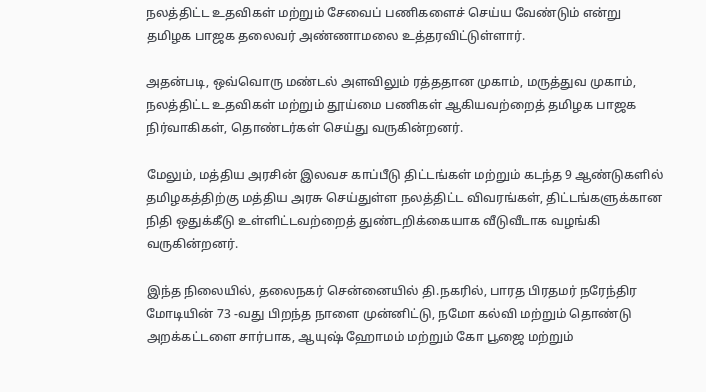நலத்திட்ட உதவிகள் மற்றும் சேவைப் பணிகளைச் செய்ய வேண்டும் என்று தமிழக பாஜக தலைவர் அண்ணாமலை உத்தரவிட்டுள்ளார்.

அதன்படி, ஒவ்வொரு மண்டல் அளவிலும் ரத்ததான முகாம், மருத்துவ முகாம், நலத்திட்ட உதவிகள் மற்றும் தூய்மை பணிகள் ஆகியவற்றைத் தமிழக பாஜக நிர்வாகிகள், தொண்டர்கள் செய்து வருகின்றனர்.

மேலும், மத்திய அரசின் இலவச காப்பீடு திட்டங்கள் மற்றும் கடந்த 9 ஆண்டுகளில் தமிழகத்திற்கு மத்திய அரசு செய்துள்ள நலத்திட்ட விவரங்கள், திட்டங்களுக்கான நிதி ஒதுக்கீடு உள்ளிட்டவற்றைத் துண்டறிக்கையாக வீடுவீடாக வழங்கி வருகின்றனர்.

இந்த நிலையில், தலைநகர் சென்னையில் தி.நகரில், பாரத பிரதமர் நரேந்திர மோடியின் 73 -வது பிறந்த நாளை முன்னிட்டு, நமோ கல்வி மற்றும் தொண்டு அறக்கட்டளை சார்பாக, ஆயுஷ் ஹோமம் மற்றும் கோ பூஜை மற்றும்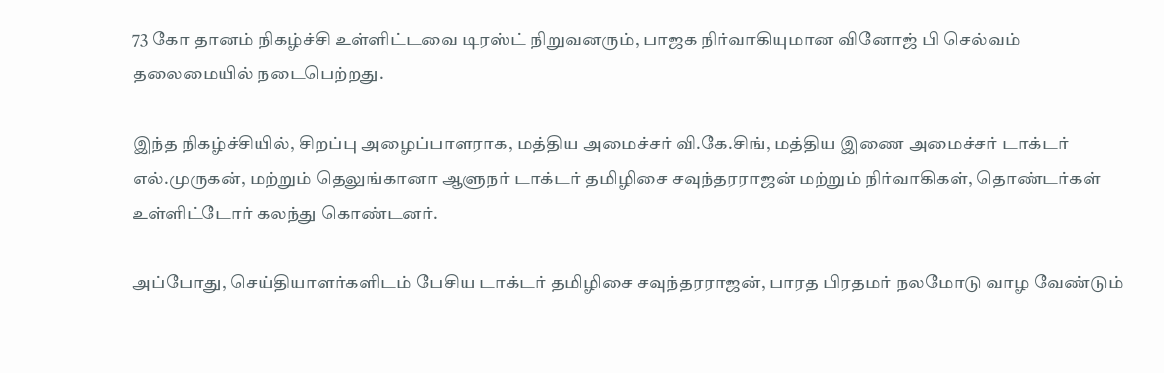73 கோ தானம் நிகழ்ச்சி உள்ளிட்டவை டிரஸ்ட் நிறுவனரும், பாஜக நிர்வாகியுமான வினோஜ் பி செல்வம் தலைமையில் நடைபெற்றது.

இந்த நிகழ்ச்சியில், சிறப்பு அழைப்பாளராக, மத்திய அமைச்சர் வி.கே.சிங், மத்திய இணை அமைச்சர் டாக்டர் எல்.முருகன், மற்றும் தெலுங்கானா ஆளுநர் டாக்டர் தமிழிசை சவுந்தரராஜன் மற்றும் நிர்வாகிகள், தொண்டர்கள் உள்ளிட்டோர் கலந்து கொண்டனர்.

அப்போது, செய்தியாளர்களிடம் பேசிய டாக்டர் தமிழிசை சவுந்தரராஜன், பாரத பிரதமர் நலமோடு வாழ வேண்டும்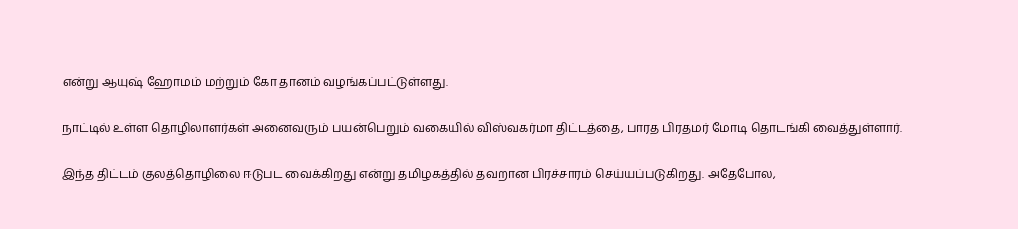என்று ஆயுஷ் ஹோமம் மற்றும் கோ தானம் வழங்கப்பட்டுள்ளது.

நாட்டில் உள்ள தொழிலாளர்கள் அனைவரும் பயன்பெறும் வகையில் விஸ்வகர்மா திட்டத்தை, பாரத பிரதமர் மோடி தொடங்கி வைத்துள்ளார்.

இந்த திட்டம் குலத்தொழிலை ஈடுபட வைக்கிறது என்று தமிழகத்தில் தவறான பிரச்சாரம் செய்யப்படுகிறது. அதேபோல,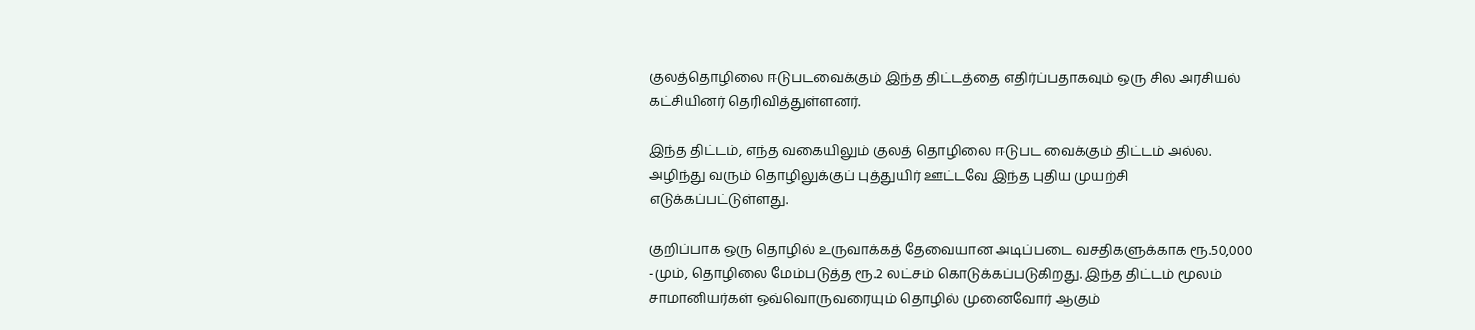குலத்தொழிலை ஈடுபடவைக்கும் இந்த திட்டத்தை எதிர்ப்பதாகவும் ஒரு சில அரசியல் கட்சியினர் தெரிவித்துள்ளனர்.

இந்த திட்டம், எந்த வகையிலும் குலத் தொழிலை ஈடுபட வைக்கும் திட்டம் அல்ல. அழிந்து வரும் தொழிலுக்குப் புத்துயிர் ஊட்டவே இந்த புதிய முயற்சி எடுக்கப்பட்டுள்ளது.

குறிப்பாக ஒரு தொழில் உருவாக்கத் தேவையான அடிப்படை வசதிகளுக்காக ரூ.50,000 -மும், தொழிலை மேம்படுத்த ரூ.2 லட்சம் கொடுக்கப்படுகிறது. இந்த திட்டம் மூலம் சாமானியர்கள் ஒவ்வொருவரையும் தொழில் முனைவோர் ஆகும்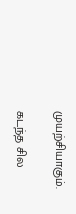முயற்சியாகும்.

கடந்த சில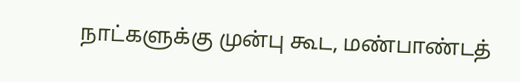நாட்களுக்கு முன்பு கூட, மண்பாண்டத்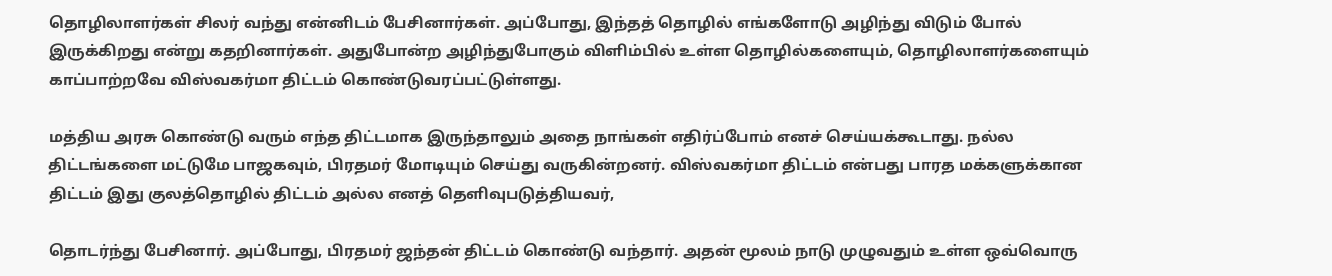தொழிலாளர்கள் சிலர் வந்து என்னிடம் பேசினார்கள். அப்போது, இந்தத் தொழில் எங்களோடு அழிந்து விடும் போல் இருக்கிறது என்று கதறினார்கள். அதுபோன்ற அழிந்துபோகும் விளிம்பில் உள்ள தொழில்களையும், தொழிலாளர்களையும் காப்பாற்றவே விஸ்வகர்மா திட்டம் கொண்டுவரப்பட்டுள்ளது.

மத்திய அரசு கொண்டு வரும் எந்த திட்டமாக இருந்தாலும் அதை நாங்கள் எதிர்ப்போம் எனச் செய்யக்கூடாது. நல்ல திட்டங்களை மட்டுமே பாஜகவும், பிரதமர் மோடியும் செய்து வருகின்றனர். விஸ்வகர்மா திட்டம் என்பது பாரத மக்களுக்கான திட்டம் இது குலத்தொழில் திட்டம் அல்ல எனத் தெளிவுபடுத்தியவர்,

தொடர்ந்து பேசினார். அப்போது, பிரதமர் ஜந்தன் திட்டம் கொண்டு வந்தார். அதன் மூலம் நாடு முழுவதும் உள்ள ஒவ்வொரு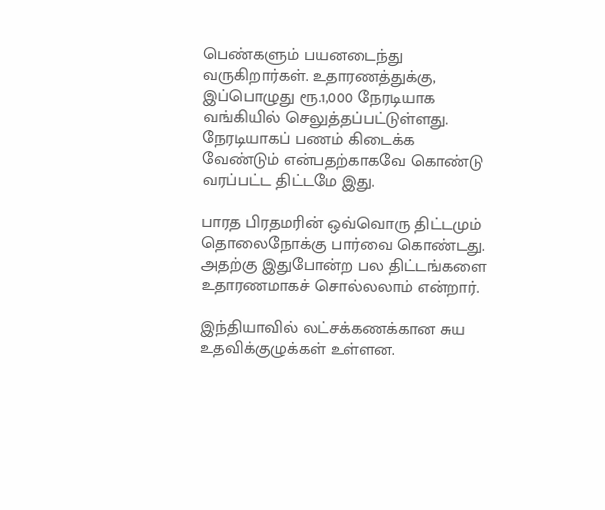பெண்களும் பயனடைந்து வருகிறார்கள். உதாரணத்துக்கு, இப்பொழுது ரூ.1,000 நேரடியாக வங்கியில் செலுத்தப்பட்டுள்ளது. நேரடியாகப் பணம் கிடைக்க வேண்டும் என்பதற்காகவே கொண்டு வரப்பட்ட திட்டமே இது.

பாரத பிரதமரின் ஒவ்வொரு திட்டமும் தொலைநோக்கு பார்வை கொண்டது. அதற்கு இதுபோன்ற பல திட்டங்களை உதாரணமாகச் சொல்லலாம் என்றார்.

இந்தியாவில் லட்சக்கணக்கான சுய உதவிக்குழுக்கள் உள்ளன.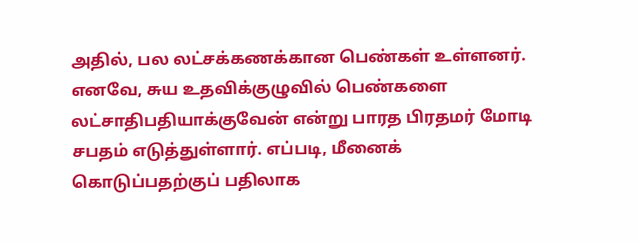அதில், பல லட்சக்கணக்கான பெண்கள் உள்ளனர். எனவே, சுய உதவிக்குழுவில் பெண்களை லட்சாதிபதியாக்குவேன் என்று பாரத பிரதமர் மோடி சபதம் எடுத்துள்ளார். எப்படி, மீனைக் கொடுப்பதற்குப் பதிலாக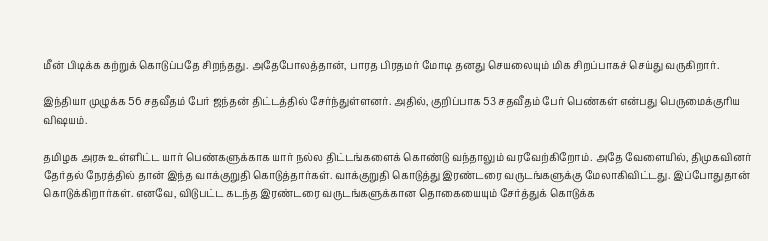மீன் பிடிக்க கற்றுக் கொடுப்பதே சிறந்தது. அதேபோலத்தான், பாரத பிரதமர் மோடி தனது செயலையும் மிக சிறப்பாகச் செய்து வருகிறார்.

இந்தியா முழுக்க 56 சதவீதம் பேர் ஜந்தன் திட்டத்தில் சேர்ந்துள்ளனர். அதில், குறிப்பாக 53 சதவீதம் பேர் பெண்கள் என்பது பெருமைக்குரிய விஷயம்.

தமிழக அரசு உள்ளிட்ட யார் பெண்களுக்காக யார் நல்ல திட்டங்களைக் கொண்டு வந்தாலும் வரவேற்கிறோம். அதே வேளையில், திமுகவினர் தேர்தல் நேரத்தில் தான் இந்த வாக்குறுதி கொடுத்தார்கள். வாக்குறுதி கொடுத்து இரண்டரை வருடங்களுக்கு மேலாகிவிட்டது. இப்போதுதான் கொடுக்கிறார்கள். எனவே, விடுபட்ட கடந்த இரண்டரை வருடங்களுக்கான தொகையையும் சேர்த்துக் கொடுக்க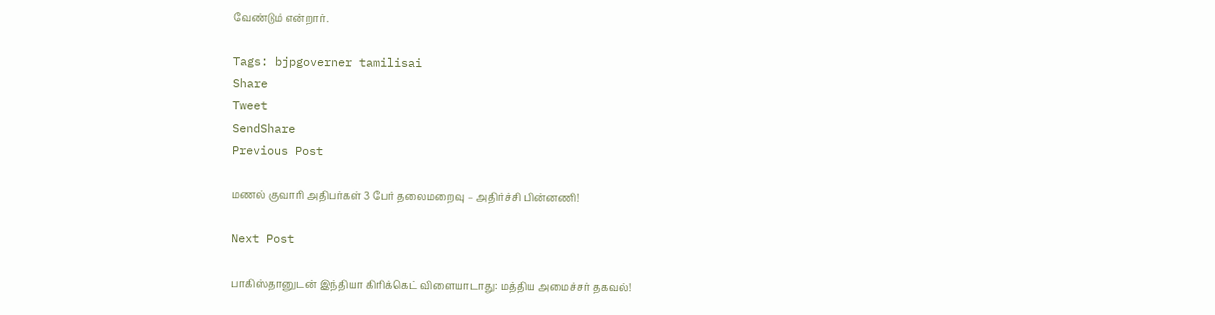வேண்டும் என்றார்.

Tags: bjpgoverner tamilisai
Share
Tweet
SendShare
Previous Post

மணல் குவாரி அதிபர்கள் 3 பேர் தலைமறைவு – அதிர்ச்சி பின்னணி!

Next Post

பாகிஸ்தானுடன் இந்தியா கிரிக்கெட் விளையாடாது: மத்திய அமைச்சர் தகவல்!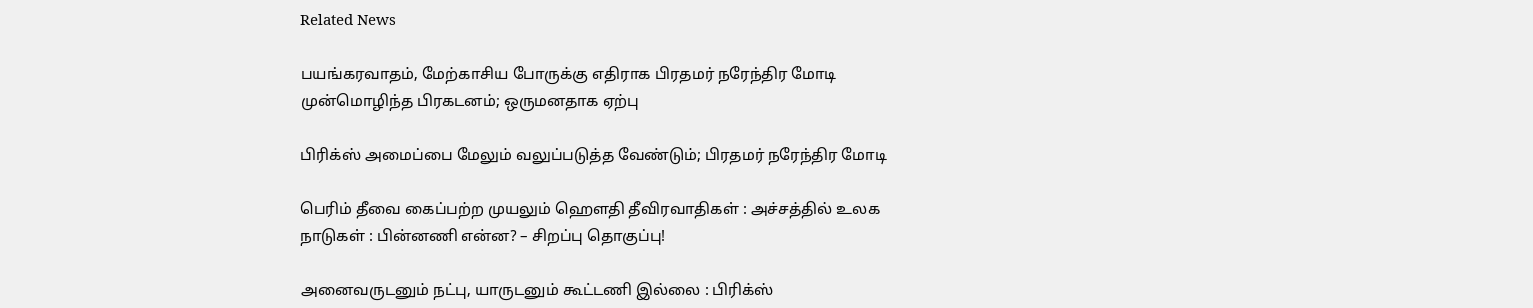Related News

பயங்கரவாதம், மேற்காசிய போருக்கு எதிராக பிரதமர் நரேந்திர மோடி முன்மொழிந்த பிரகடனம்; ஒருமனதாக ஏற்பு

பிரிக்ஸ் அமைப்பை மேலும் வலுப்படுத்த வேண்டும்; பிரதமர் நரேந்திர மோடி

பெரிம் தீவை கைப்பற்ற முயலும் ஹெளதி தீவிரவாதிகள் : அச்சத்தில் உலக நாடுகள் : பின்னணி என்ன? – சிறப்பு தொகுப்பு!

அனைவருடனும் நட்பு, யாருடனும் கூட்டணி இல்லை : பிரிக்ஸ்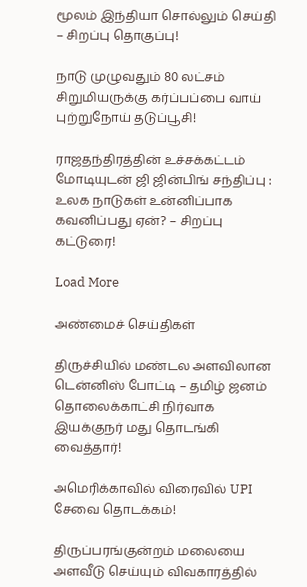மூலம் இந்தியா சொல்லும் செய்தி – சிறப்பு தொகுப்பு!

நாடு முழுவதும் 80 லட்சம் சிறுமியருக்கு கர்ப்பப்பை வாய் புற்றுநோய் தடுப்பூசி!

ராஜதந்திரத்தின் உச்சக்கட்டம் மோடியுடன் ஜி ஜின்பிங் சந்திப்பு : உலக நாடுகள் உன்னிப்பாக கவனிப்பது ஏன்? – சிறப்பு கட்டுரை!

Load More

அண்மைச் செய்திகள்

திருச்சியில் மண்டல அளவிலான டென்னிஸ் போட்டி – தமிழ் ஜனம் தொலைக்காட்சி நிர்வாக இயக்குநர் மது தொடங்கி வைத்தார்!

அமெரிக்காவில் விரைவில் UPI சேவை தொடக்கம்!

திருப்பரங்குன்றம் மலையை அளவீடு செய்யும் விவகாரத்தில்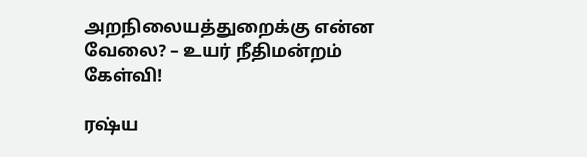அறநிலையத்துறைக்கு என்ன வேலை? – உயர் நீதிமன்றம் கேள்வி!

ரஷ்ய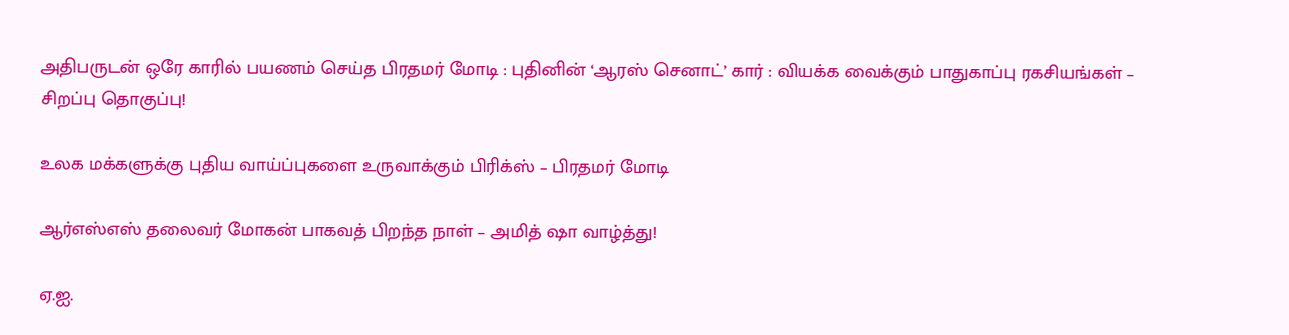அதிபருடன் ஒரே காரில் பயணம் செய்த பிரதமர் மோடி : புதினின் ‘ஆரஸ் செனாட்’ கார் : வியக்க வைக்கும் பாதுகாப்பு ரகசியங்கள் – சிறப்பு தொகுப்பு!

உலக மக்களுக்கு புதிய வாய்ப்புகளை உருவாக்கும் பிரிக்ஸ் – பிரதமர் மோடி

ஆர்எஸ்எஸ் தலைவர் மோகன் பாகவத் பிறந்த நாள் – அமித் ஷா வாழ்த்து!

ஏ.ஐ.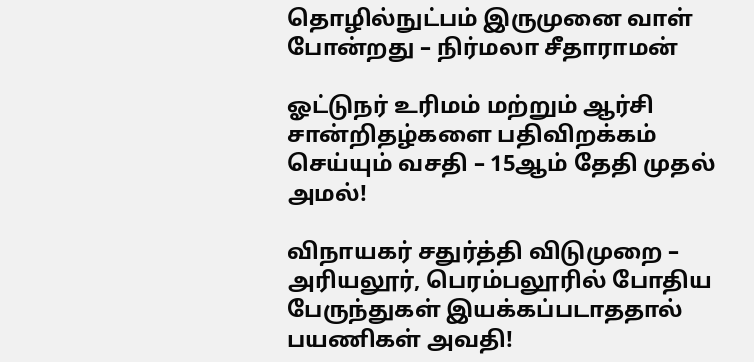தொழில்நுட்பம் இருமுனை வாள் போன்றது – நிர்மலா சீதாராமன்

ஓட்டுநர் உரிமம் மற்றும் ஆர்சி சான்றிதழ்களை பதிவிறக்கம் செய்யும் வசதி – 15ஆம் தேதி முதல் அமல்!

விநாயகர் சதுர்த்தி விடுமுறை – அரியலூர், பெரம்பலூரில் போதிய பேருந்துகள் இயக்கப்படாததால் பயணிகள் அவதி!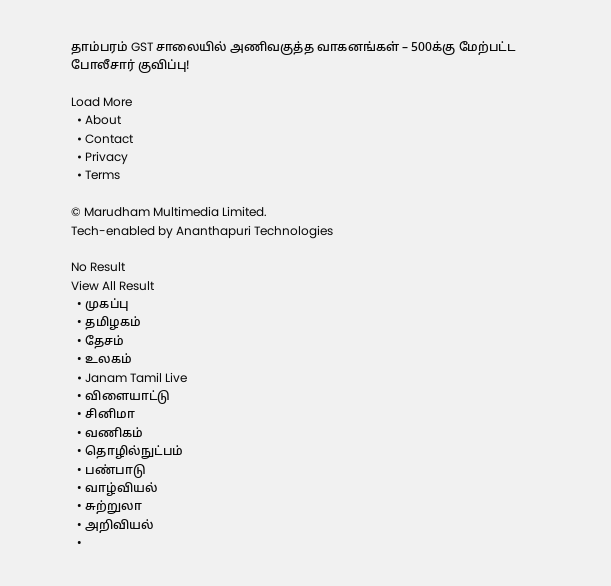தாம்பரம் GST சாலையில் அணிவகுத்த வாகனங்கள் – 500க்கு மேற்பட்ட போலீசார் குவிப்பு!

Load More
  • About
  • Contact
  • Privacy
  • Terms

© Marudham Multimedia Limited.
Tech-enabled by Ananthapuri Technologies

No Result
View All Result
  • முகப்பு
  • தமிழகம்
  • தேசம்
  • உலகம்
  • Janam Tamil Live
  • விளையாட்டு
  • சினிமா
  • வணிகம்
  • தொழில்நுட்பம்
  • பண்பாடு
  • வாழ்வியல்
  • சுற்றுலா
  • அறிவியல்
  •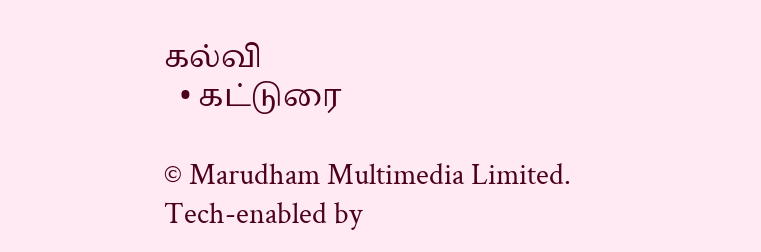கல்வி
  • கட்டுரை

© Marudham Multimedia Limited.
Tech-enabled by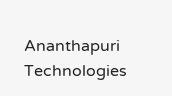Ananthapuri Technologies